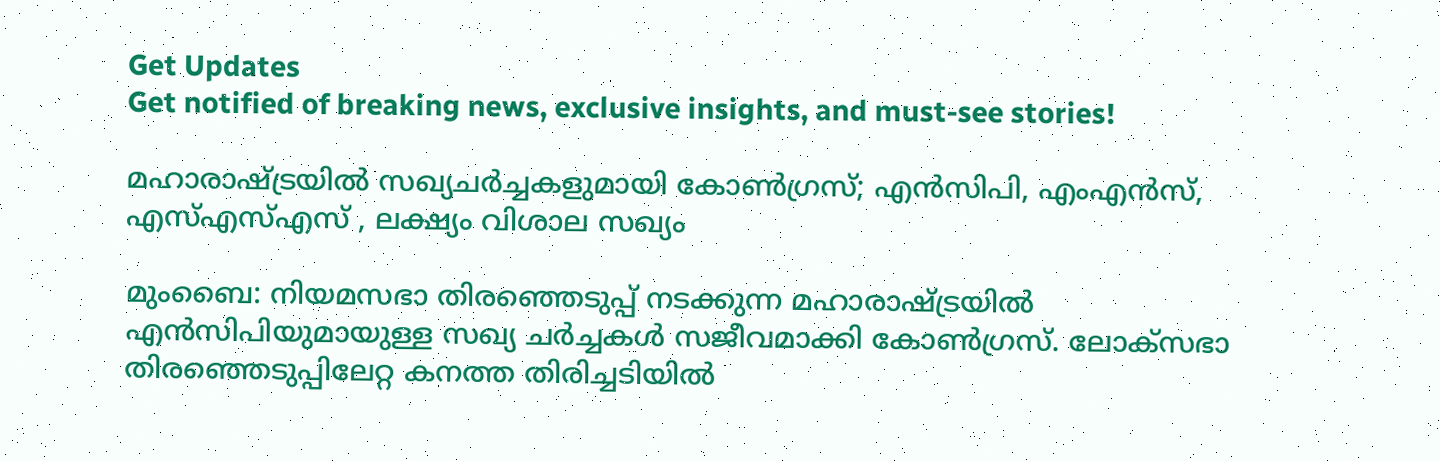Get Updates
Get notified of breaking news, exclusive insights, and must-see stories!

മഹാരാഷ്ട്രയില്‍ സഖ്യചര്‍ച്ചകളുമായി കോണ്‍ഗ്രസ്; എന്‍സിപി, എംഎന്‍സ്, എസ്എസ്എസ് , ലക്ഷ്യം വിശാല സഖ്യം

മുംബൈ: നിയമസഭാ തിരഞ്ഞെടുപ്പ് നടക്കുന്ന മഹാരാഷ്ട്രയില്‍ എന്‍സിപിയുമായുള്ള സഖ്യ ചര്‍ച്ചകള്‍ സജീവമാക്കി കോണ്‍ഗ്രസ്. ലോക്സഭാ തിരഞ്ഞെടുപ്പിലേറ്റ കനത്ത തിരിച്ചടിയില്‍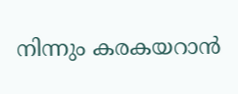നിന്നും കരകയറാന്‍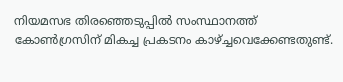നിയമസഭ തിരഞ്ഞെടുപ്പില്‍ സംസ്ഥാനത്ത് കോണ്‍ഗ്രസിന് മികച്ച പ്രകടനം കാഴ്ച്ചവെക്കേണ്ടതുണ്ട്.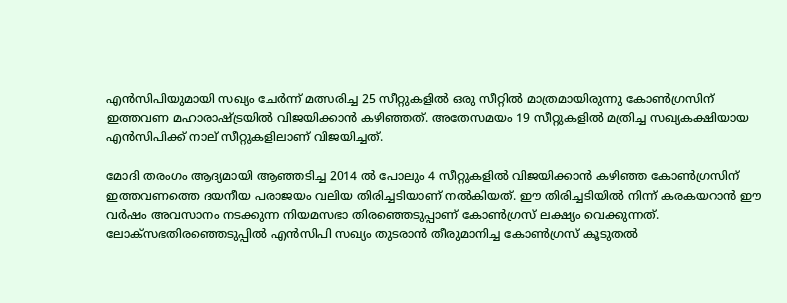എന്‍സിപിയുമായി സഖ്യം ചേര്‍ന്ന് മത്സരിച്ച 25 സീറ്റുകളില്‍ ഒരു സീറ്റില്‍ മാത്രമായിരുന്നു കോണ്‍ഗ്രസിന് ഇത്തവണ മഹാരാഷ്ട്രയില്‍ വിജയിക്കാന്‍ കഴിഞ്ഞത്. അതേസമയം 19 സീറ്റുകളില്‍ മത്രിച്ച സഖ്യകക്ഷിയായ എന്‍സിപിക്ക് നാല് സീറ്റുകളിലാണ് വിജയിച്ചത്.

മോദി തരംഗം ആദ്യമായി ആഞ്ഞടിച്ച 2014 ല്‍ പോലും 4 സീറ്റുകളില്‍ വിജയിക്കാന്‍ കഴിഞ്ഞ കോണ്‍ഗ്രസിന് ഇത്തവണത്തെ ദയനീയ പരാജയം വലിയ തിരിച്ചടിയാണ് നല്‍കിയത്. ഈ തിരിച്ചടിയില്‍ നിന്ന് കരകയറാന്‍ ഈ വര്‍ഷം അവസാനം നടക്കുന്ന നിയമസഭാ തിരഞ്ഞെടുപ്പാണ് കോണ്‍ഗ്രസ് ലക്ഷ്യം വെക്കുന്നത്. ലോക്സഭതിരഞ്ഞെടുപ്പില്‍ എന്‍സിപി സഖ്യം തുടരാന്‍ തീരുമാനിച്ച കോണ്‍ഗ്രസ് കൂടുതല്‍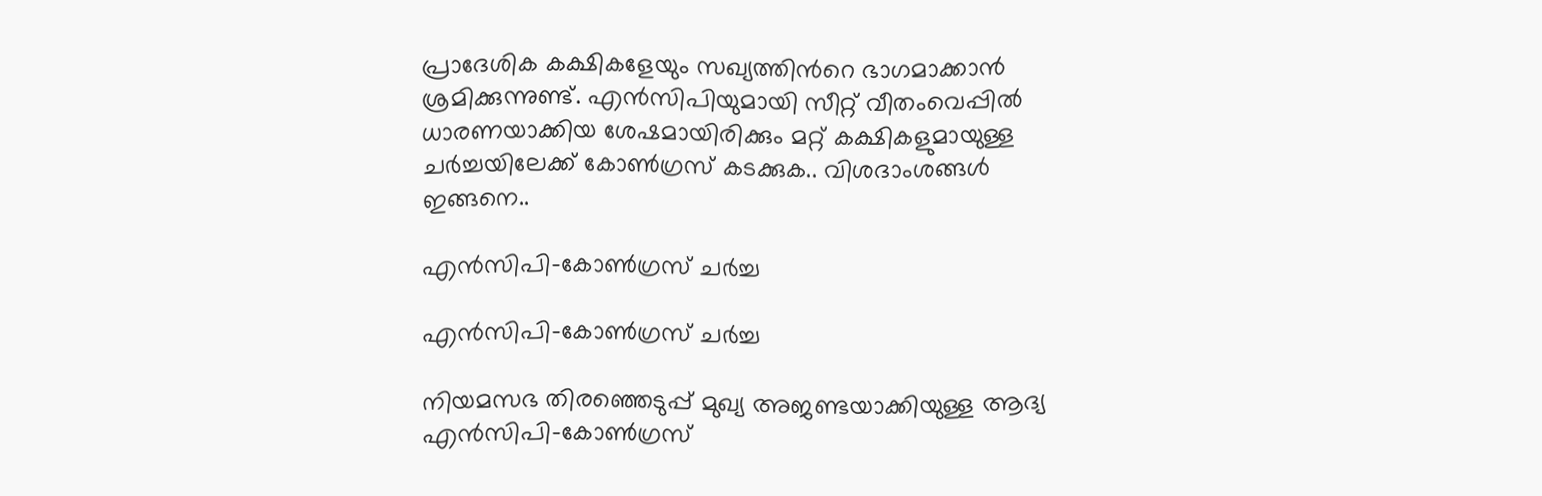പ്രാദേശിക കക്ഷികളേയും സഖ്യത്തിന്‍റെ ഭാഗമാക്കാന്‍ ശ്രമിക്കുന്നുണ്ട്. എന്‍സിപിയുമായി സീറ്റ് വീതംവെപ്പില്‍ ധാരണയാക്കിയ ശേഷമായിരിക്കും മറ്റ് കക്ഷികളുമായുള്ള ചര്‍ച്ചയിലേക്ക് കോണ്‍ഗ്രസ് കടക്കുക.. വിശദാംശങ്ങള്‍ ഇങ്ങനെ..

എന്‍സിപി-കോണ്‍ഗ്രസ് ചര്‍ച്ച

എന്‍സിപി-കോണ്‍ഗ്രസ് ചര്‍ച്ച

നിയമസഭ തിരഞ്ഞെടുപ്പ് മുഖ്യ അജണ്ടയാക്കിയുള്ള ആദ്യ എന്‍സിപി-കോണ്‍ഗ്രസ്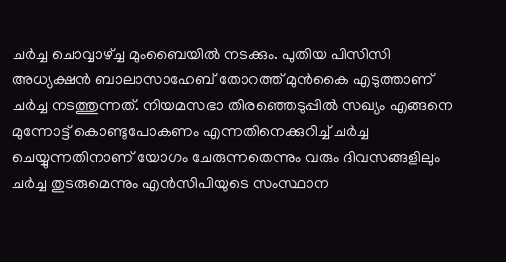ചര്‍ച്ച ചൊവ്വാഴ്ച്ച മുംബൈയില്‍ നടക്കും. പുതിയ പിസിസി അധ്യക്ഷന്‍ ബാലാസാഹേബ് തോറത്ത് മുന്‍കൈ എടുത്താണ് ചര്‍ച്ച നടത്തുന്നത്. നിയമസഭാ തിരഞ്ഞെടുപ്പില്‍ സഖ്യം എങ്ങനെ മുന്നോട്ട് കൊണ്ടുപോകണം എന്നതിനെക്കുറിച്ച് ചര്‍ച്ച ചെയ്യുന്നതിനാണ് യോഗം ചേരുന്നതെന്നും വരും ദിവസങ്ങളിലും ചര്‍ച്ച തുടരുമെന്നും എന്‍സിപിയുടെ സംസ്ഥാന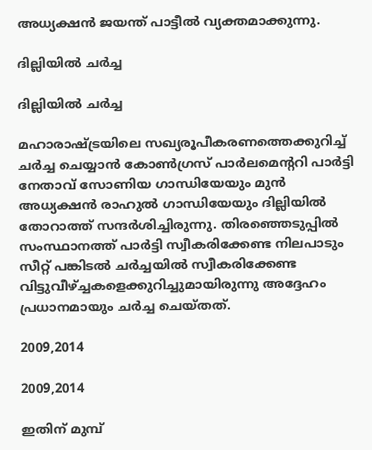അധ്യക്ഷന്‍ ജയന്ത് പാട്ടീല്‍ വ്യക്തമാക്കുന്നു.

ദില്ലിയില്‍ ചര്‍ച്ച

ദില്ലിയില്‍ ചര്‍ച്ച

മഹാരാഷ്ട്രയിലെ സഖ്യരൂപീകരണത്തെക്കുറിച്ച് ചര്‍ച്ച ചെയ്യാന്‍ കോണ്‍ഗ്രസ് പാര്‍ലമെന്‍ററി പാര്‍ട്ടി നേതാവ് സോണിയ ഗാന്ധിയേയും മുന്‍ അധ്യക്ഷന്‍ രാഹുല്‍ ഗാന്ധിയേയും ദില്ലിയില്‍ തോറാത്ത് സന്ദര്‍ശിച്ചിരുന്നു. തിരഞ്ഞെടുപ്പില്‍ സംസ്ഥാനത്ത് പാര്‍ട്ടി സ്വീകരിക്കേണ്ട നിലപാടും സീറ്റ് പങ്കിടല്‍ ചര്‍ച്ചയില്‍ സ്വീകരിക്കേണ്ട വിട്ടുവീഴ്ച്ചകളെക്കുറിച്ചുമായിരുന്നു അദ്ദേഹം പ്രധാനമായും ചര്‍ച്ച ചെയ്തത്.

2009,2014

2009,2014

ഇതിന് മുമ്പ്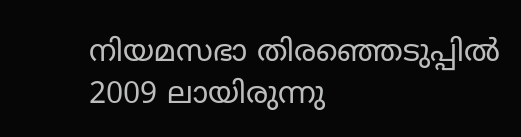നിയമസഭാ തിരഞ്ഞെടുപ്പില്‍ 2009 ലായിരുന്നു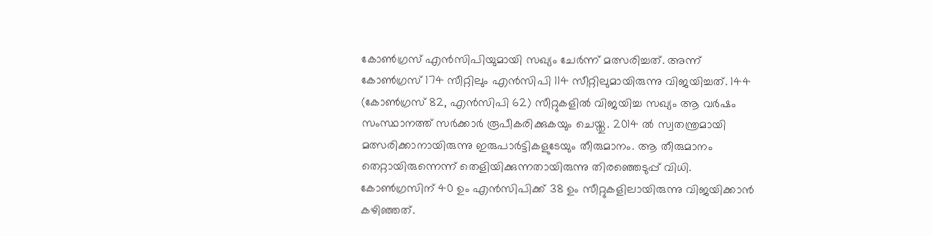കോണ്‍ഗ്രസ് എന്‍സിപിയുമായി സഖ്യം ചേര്‍ന്ന് മത്സരിച്ചത്. അന്ന് കോണ്‍ഗ്രസ് 174 സീറ്റിലും എന്‍സിപി 114 സീറ്റിലുമായിരുന്നു വിജയിച്ചത്. 144 (കോണ്‍ഗ്രസ് 82, എന്‍സിപി 62) സീറ്റുകളില്‍ വിജയിച്ച സഖ്യം ആ വര്‍ഷം സംസ്ഥാനത്ത് സര്‍ക്കാര്‍ രൂപീകരിക്കുകയും ചെയ്തു. 2014 ല്‍ സ്വതന്ത്രമായി മത്സരിക്കാനായിരുന്നു ഇരുപാര്‍ട്ടികളുടേയും തീരുമാനം. ആ തീരുമാനം തെറ്റായിരുന്നെന്ന് തെളിയിക്കുന്നതായിരുന്നു തിരഞ്ഞെടുപ്പ് വിധി. കോണ്‍ഗ്രസിന് 40 ഉം എന്‍സിപിക്ക് 38 ഉം സീറ്റുകളിലായിരുന്നു വിജയിക്കാന്‍ കഴിഞ്ഞത്.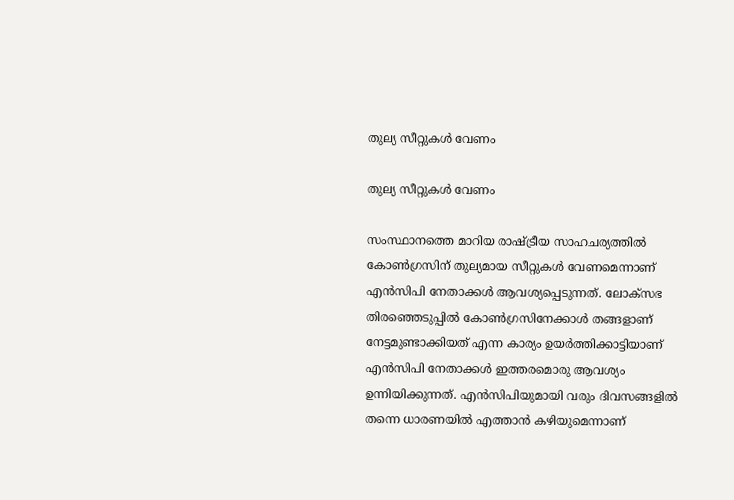തുല്യ സീറ്റുകള്‍ വേണം

തുല്യ സീറ്റുകള്‍ വേണം

സംസ്ഥാനത്തെ മാറിയ രാഷ്ട്രീയ സാഹചര്യത്തില്‍ കോണ്‍ഗ്രസിന് തുല്യമായ സീറ്റുകള്‍ വേണമെന്നാണ് എന്‍സിപി നേതാക്കള്‍ ആവശ്യപ്പെടുന്നത്. ലോക്സഭ തിരഞ്ഞെടുപ്പില്‍ കോണ്‍ഗ്രസിനേക്കാള്‍ തങ്ങളാണ് നേട്ടമുണ്ടാക്കിയത് എന്ന കാര്യം ഉയര്‍ത്തിക്കാട്ടിയാണ് എന്‍സിപി നേതാക്കള്‍ ഇത്തരമൊരു ആവശ്യം ഉന്നിയിക്കുന്നത്. എന്‍സിപിയുമായി വരും ദിവസങ്ങളില്‍ തന്നെ ധാരണയില്‍ എത്താന്‍ കഴിയുമെന്നാണ്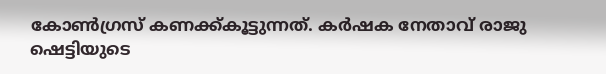കോണ്‍ഗ്രസ് കണക്ക്കൂട്ടുന്നത്. കർഷക നേതാവ് രാജു ഷെട്ടിയുടെ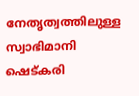നേതൃത്വത്തിലുള്ള സ്വാഭിമാനി ഷെട്കരി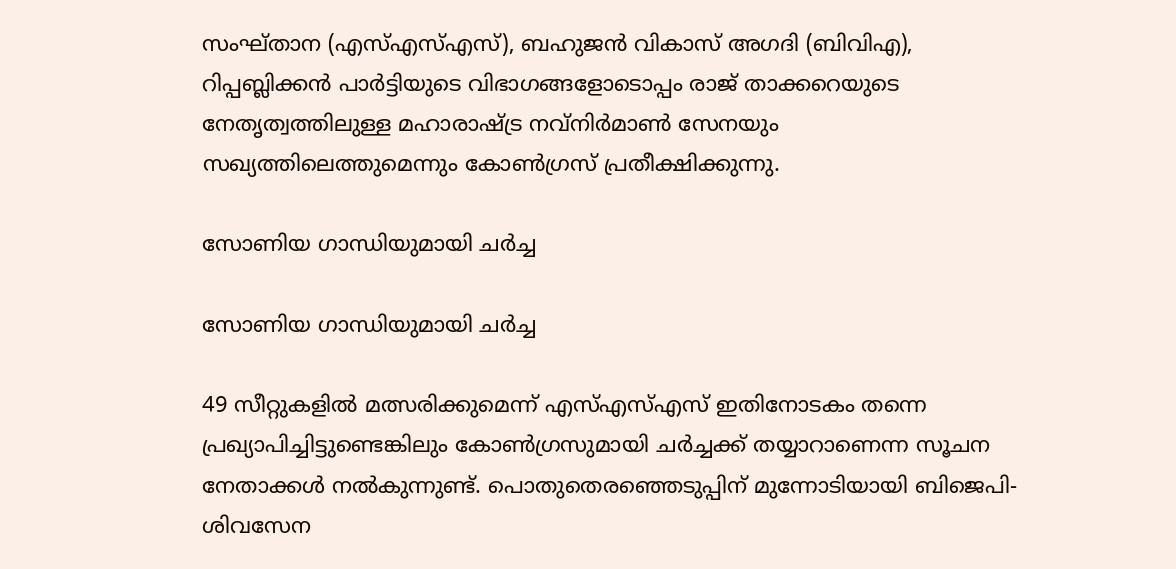സംഘ്താന (എസ്എസ്എസ്), ബഹുജൻ വികാസ് അഗദി (ബി‌വി‌എ), റിപ്പബ്ലിക്കൻ പാർട്ടിയുടെ വിഭാഗങ്ങളോടൊപ്പം രാജ് താക്കറെയുടെ നേതൃത്വത്തിലുള്ള മഹാരാഷ്ട്ര നവ്‌നിര്‍മാണ്‍ സേനയും സഖ്യത്തിലെത്തുമെന്നും കോണ്‍ഗ്രസ് പ്രതീക്ഷിക്കുന്നു.

സോണിയ ഗാന്ധിയുമായി ചര്‍ച്ച

സോണിയ ഗാന്ധിയുമായി ചര്‍ച്ച

49 സീറ്റുകളില്‍ മത്സരിക്കുമെന്ന് എസ്എസ്എസ് ഇതിനോടകം തന്നെ പ്രഖ്യാപിച്ചിട്ടുണ്ടെങ്കിലും കോണ്‍ഗ്രസുമായി ചര്‍ച്ചക്ക് തയ്യാറാണെന്ന സൂചന നേതാക്കള്‍ നല്‍കുന്നുണ്ട്. പൊതുതെരഞ്ഞെടുപ്പിന് മുന്നോടിയായി ബിജെപി-ശിവസേന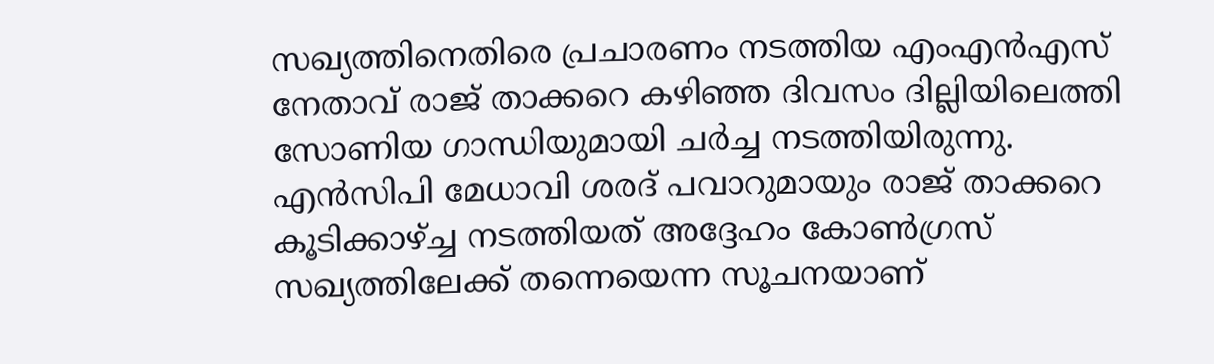സഖ്യത്തിനെതിരെ പ്രചാരണം നടത്തിയ എംഎന്‍എസ് നേതാവ് രാജ് താക്കറെ കഴിഞ്ഞ ദിവസം ദില്ലിയിലെത്തി സോണിയ ഗാന്ധിയുമായി ചര്‍ച്ച നടത്തിയിരുന്നു. എന്‍സിപി മേധാവി ശരദ് പവാറുമായും രാജ് താക്കറെ കൂടിക്കാഴ്ച്ച നടത്തിയത് അദ്ദേഹം കോണ്‍ഗ്രസ് സഖ്യത്തിലേക്ക് തന്നെയെന്ന സൂചനയാണ്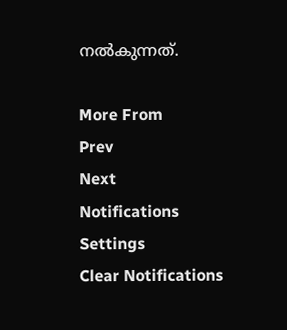നല്‍കുന്നത്.

More From
Prev
Next
Notifications
Settings
Clear Notifications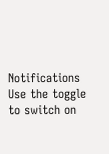Notifications
Use the toggle to switch on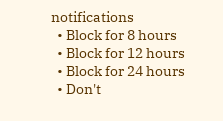notifications
  • Block for 8 hours
  • Block for 12 hours
  • Block for 24 hours
  • Don't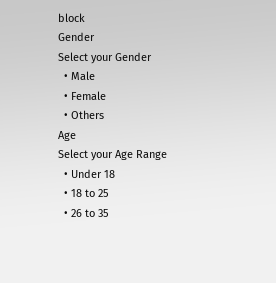block
Gender
Select your Gender
  • Male
  • Female
  • Others
Age
Select your Age Range
  • Under 18
  • 18 to 25
  • 26 to 35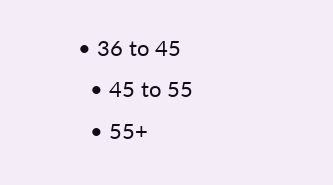• 36 to 45
  • 45 to 55
  • 55+